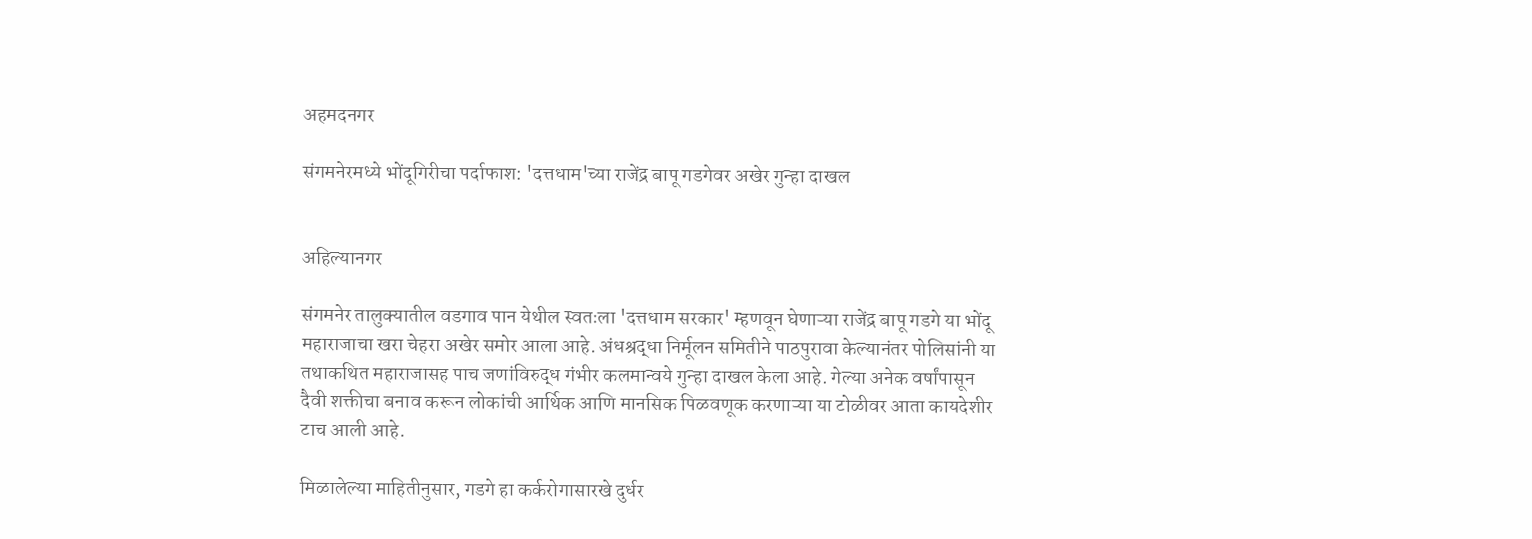अहमदनगर

संगमनेरमध्ये भोंदूगिरीचा पर्दाफाश: 'दत्तधाम'च्या राजेंद्र बापू गडगेवर अखेर गुन्हा दाखल


अहिल्यानगर

संगमनेर तालुक्यातील वडगाव पान येथील स्वतःला 'दत्तधाम सरकार' म्हणवून घेणाऱ्या राजेंद्र बापू गडगे या भोंदू महाराजाचा खरा चेहरा अखेर समोर आला आहे. अंधश्रद्धा निर्मूलन समितीने पाठपुरावा केल्यानंतर पोलिसांनी या तथाकथित महाराजासह पाच जणांविरुद्ध गंभीर कलमान्वये गुन्हा दाखल केला आहे. गेल्या अनेक वर्षांपासून दैवी शक्तीचा बनाव करून लोकांची आर्थिक आणि मानसिक पिळवणूक करणाऱ्या या टोळीवर आता कायदेशीर टाच आली आहे.

मिळालेल्या माहितीनुसार, गडगे हा कर्करोगासारखे दुर्धर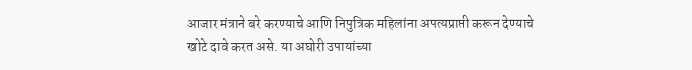आजार मंत्राने बरे करण्याचे आणि निपुत्रिक महिलांना अपत्यप्राप्ती करून देण्याचे खोटे दावे करत असे. या अघोरी उपायांच्या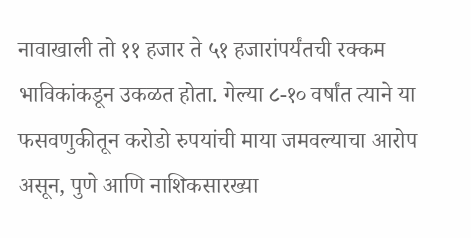नावाखाली तो ११ हजार ते ५१ हजारांपर्यंतची रक्कम भाविकांकडून उकळत होता. गेल्या ८-१० वर्षांत त्याने या फसवणुकीतून करोडो रुपयांची माया जमवल्याचा आरोप असून, पुणे आणि नाशिकसारख्या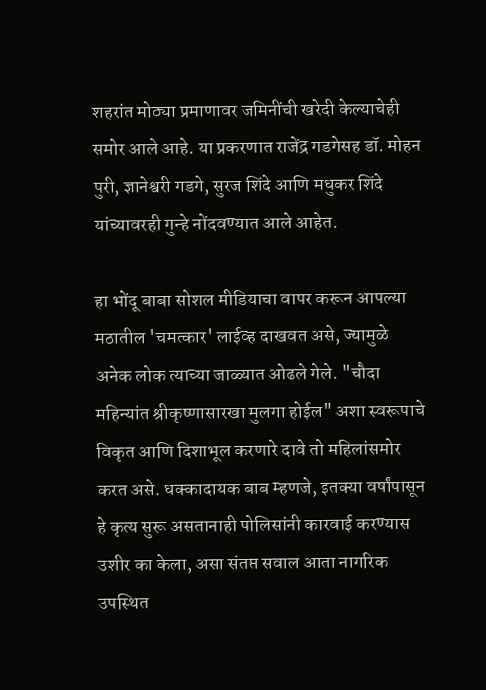शहरांत मोठ्या प्रमाणावर जमिनींची खरेदी केल्याचेही समोर आले आहे. या प्रकरणात राजेंद्र गडगेसह डॉ. मोहन पुरी, ज्ञानेश्वरी गडगे, सुरज शिंदे आणि मधुकर शिंदे यांच्यावरही गुन्हे नोंदवण्यात आले आहेत.

हा भोंदू बाबा सोशल मीडियाचा वापर करून आपल्या मठातील 'चमत्कार' लाईव्ह दाखवत असे, ज्यामुळे अनेक लोक त्याच्या जाळ्यात ओढले गेले. "चौदा महिन्यांत श्रीकृष्णासारखा मुलगा होईल" अशा स्वरूपाचे विकृत आणि दिशाभूल करणारे दावे तो महिलांसमोर करत असे. धक्कादायक बाब म्हणजे, इतक्या वर्षांपासून हे कृत्य सुरू असतानाही पोलिसांनी कारवाई करण्यास उशीर का केला, असा संतप्त सवाल आता नागरिक उपस्थित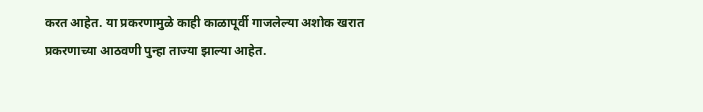करत आहेत. या प्रकरणामुळे काही काळापूर्वी गाजलेल्या अशोक खरात प्रकरणाच्या आठवणी पुन्हा ताज्या झाल्या आहेत.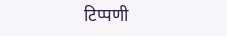टिप्पणी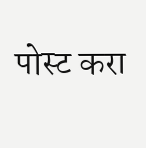पोस्ट करा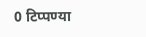0 टिप्पण्या